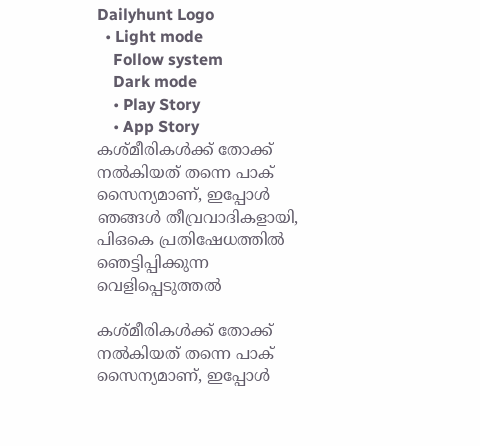Dailyhunt Logo
  • Light mode
    Follow system
    Dark mode
    • Play Story
    • App Story
കശ്മീരികള്‍ക്ക് തോക്ക് നല്‍കിയത് തന്നെ പാക് സൈന്യമാണ്, ഇപ്പോള്‍ ഞങ്ങള്‍ തീവ്രവാദികളായി, പിഒകെ പ്രതിഷേധത്തില്‍ ഞെട്ടിപ്പിക്കുന്ന വെളിപ്പെടുത്തല്‍

കശ്മീരികള്‍ക്ക് തോക്ക് നല്‍കിയത് തന്നെ പാക് സൈന്യമാണ്, ഇപ്പോള്‍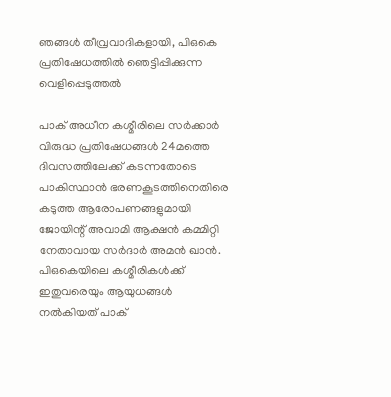ഞങ്ങള്‍ തീവ്രവാദികളായി, പിഒകെ പ്രതിഷേധത്തില്‍ ഞെട്ടിപ്പിക്കുന്ന വെളിപ്പെടുത്തല്‍

പാക് അധീന കശ്മീരിലെ സര്‍ക്കാര്‍ വിരുദ്ധ പ്രതിഷേധങ്ങള്‍ 24മത്തെ ദിവസത്തിലേക്ക് കടന്നതോടെ പാകിസ്ഥാന്‍ ഭരണകൂടത്തിനെതിരെ കടുത്ത ആരോപണങ്ങളുമായി ജോയിന്റ് അവാമി ആക്ഷന്‍ കമ്മിറ്റി നേതാവായ സര്‍ദാര്‍ അമന്‍ ഖാന്‍.
പിഒകെയിലെ കശ്മീരികള്‍ക്ക് ഇതുവരെയും ആയുധങ്ങള്‍ നല്‍കിയത് പാക്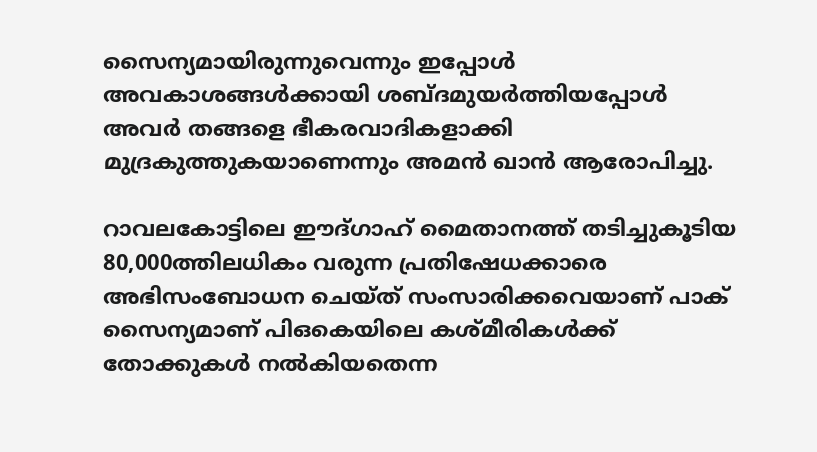സൈന്യമായിരുന്നുവെന്നും ഇപ്പോള്‍ അവകാശങ്ങള്‍ക്കായി ശബ്ദമുയര്‍ത്തിയപ്പോള്‍ അവര്‍ തങ്ങളെ ഭീകരവാദികളാക്കി മുദ്രകുത്തുകയാണെന്നും അമന്‍ ഖാന്‍ ആരോപിച്ചു.

റാവലകോട്ടിലെ ഈദ്ഗാഹ് മൈതാനത്ത് തടിച്ചുകൂടിയ 80,000ത്തിലധികം വരുന്ന പ്രതിഷേധക്കാരെ അഭിസംബോധന ചെയ്ത് സംസാരിക്കവെയാണ് പാക് സൈന്യമാണ് പിഒകെയിലെ കശ്മീരികള്‍ക്ക് തോക്കുകള്‍ നല്‍കിയതെന്ന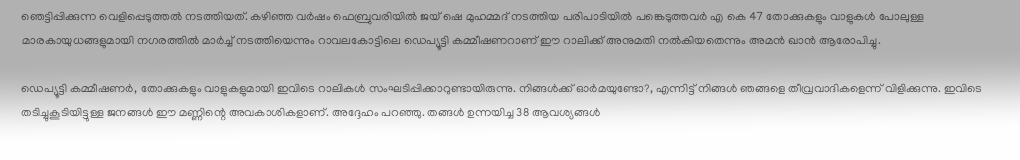ഞെട്ടിപ്പിക്കുന്ന വെളിപ്പെടുത്തല്‍ നടത്തിയത്. കഴിഞ്ഞ വര്‍ഷം ഫെബ്രുവരിയില്‍ ജയ് ഷെ മുഹമ്മദ് നടത്തിയ പരിപാടിയില്‍ പങ്കെടുത്തവര്‍ എ കെ 47 തോക്കുകളും വാളുകള്‍ പോലുള്ള മാരകായുധങ്ങളുമായി നഗരത്തില്‍ മാര്‍ച്ച്‌ നടത്തിയെന്നും റാവലകോട്ടിലെ ഡെപ്യൂട്ടി കമ്മീഷണറാണ് ഈ റാലിക്ക് അനുമതി നല്‍കിയതെന്നും അമന്‍ ഖാന്‍ ആരോപിച്ചു.

ഡെപ്യൂട്ടി കമ്മീഷണര്‍, തോക്കുകളും വാളുകളുമായി ഇവിടെ റാലികള്‍ സംഘടിപ്പിക്കാറുണ്ടായിരുന്നു. നിങ്ങള്‍ക്ക് ഓര്‍മയുണ്ടോ?, എന്നിട്ട് നിങ്ങള്‍ ഞങ്ങളെ തീവ്രവാദികളെന്ന് വിളിക്കുന്നു. ഇവിടെ തടിച്ചുകൂടിയിട്ടുള്ള ജനങ്ങള്‍ ഈ മണ്ണിന്റെ അവകാശികളാണ്. അദ്ദേഹം പറഞ്ഞു. തങ്ങള്‍ ഉന്നയിച്ച 38 ആവശ്യങ്ങള്‍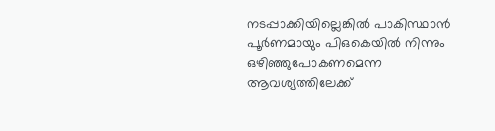നടപ്പാക്കിയില്ലെങ്കില്‍ പാകിസ്ഥാന്‍ പൂര്‍ണമായും പിഒകെയില്‍ നിന്നും ഒഴിഞ്ഞുപോകണമെന്ന ആവശ്യത്തിലേക്ക്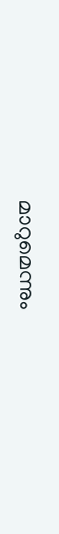മാറുമെന്നും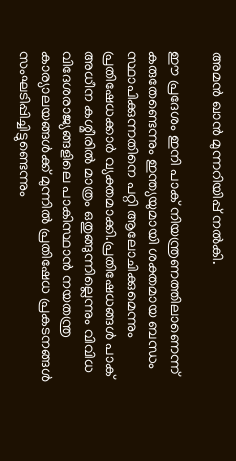അമന്‍ ഖാന്‍ മുന്നറിയിപ്പ് നല്‍കി.

ഈ പ്രദേശം ഇനി പാക് നിയന്ത്രണത്തിലാണെന്ന് കരുതേണ്ടെന്നും ഇന്ത്യയുമായി ശക്തമായ ബന്ധം സ്ഥാപിക്കുന്നതിനെ പറ്റി ആലോചിക്കുമെന്നും പ്രതിഷേധക്കാര്‍ വ്യക്തമാക്കി.പ്രതിഷേധങ്ങള്‍ പാക് അധീന കശ്മീരില്‍ മാത്രം ഒതുങ്ങുന്നില്ലെന്നും വിവിധ വിദേശരാജ്യങ്ങളിലെ പാകിസ്ഥാന്‍ നയതന്ത്ര കാര്യാലയങ്ങള്‍ക്ക് മുന്നില്‍ പ്രതിഷേധ പ്രകടനങ്ങള്‍ സംഘടിപ്പിച്ചിട്ടുണ്ടെന്നും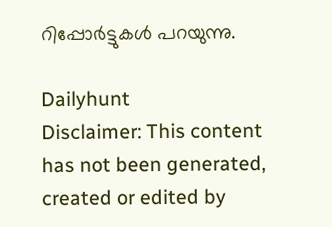റിപ്പോര്‍ട്ടുകള്‍ പറയുന്നു.

Dailyhunt
Disclaimer: This content has not been generated, created or edited by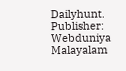Dailyhunt. Publisher: Webduniya Malayalam